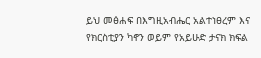ይህ መፅሐፍ በእግዚአብሔር አልተነፀረም እና የክርስቲያን ካኖን ወይም የአይሁድ ታናክ ክፍል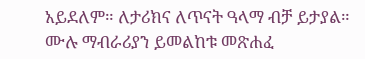አይደለም። ለታሪክና ለጥናት ዓላማ ብቻ ይታያል። ሙሉ ማብራሪያን ይመልከቱ መጽሐፈ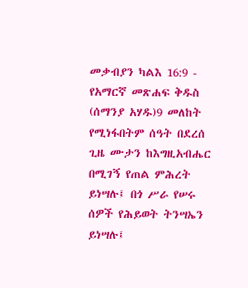መቃብያን ካልእ 16:9 - የአማርኛ መጽሐፍ ቅዱስ (ሰማንያ አሃዱ)9 መለከት የሚነፋበትም ሰዓት በደረሰ ጊዜ ሙታን ከእግዚአብሔር በሚገኝ የጠል ምሕረት ይነሣሉ፤ በጎ ሥራ የሠሩ ሰዎች የሕይወት ትንሣኤን ይነሣሉ፤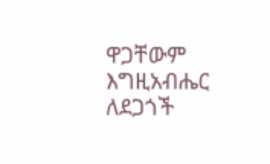ዋጋቸውም እግዚአብሔር ለደጋጎች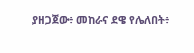ያዘጋጀው፥ መከራና ደዌ የሌለበት፥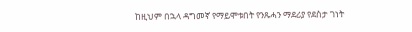ከዚህም በኋላ ዳግመኛ የማይሞቱበት የንጹሓን ማደሪያ የደስታ ገነት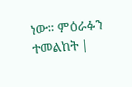ነው። ምዕራፉን ተመልከት |